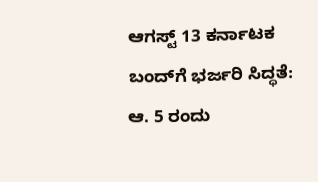ಆಗಸ್ಟ್ 13 ಕರ್ನಾಟಕ ಬಂದ್‌ಗೆ ಭರ್ಜರಿ ಸಿದ್ಧತೆ: ಆ. 5 ರಂದು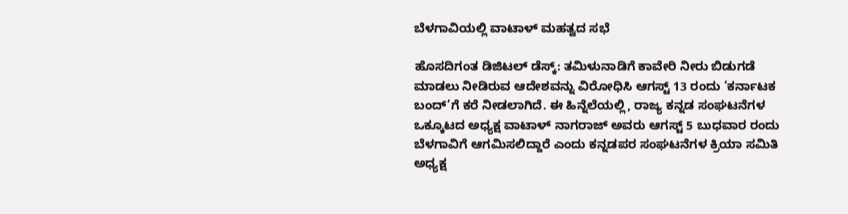ಬೆಳಗಾವಿಯಲ್ಲಿ ವಾಟಾಳ್ ಮಹತ್ವದ ಸಭೆ

ಹೊಸದಿಗಂತ ಡಿಜಿಟಲ್ ಡೆಸ್ಕ್: ತಮಿಳುನಾಡಿಗೆ ಕಾವೇರಿ ನೀರು ಬಿಡುಗಡೆ ಮಾಡಲು ನೀಡಿರುವ ಆದೇಶವನ್ನು ವಿರೋಧಿಸಿ ಆಗಸ್ಟ್ 13 ರಂದು ‘ಕರ್ನಾಟಕ ಬಂದ್’ಗೆ ಕರೆ ನೀಡಲಾಗಿದೆ. ಈ ಹಿನ್ನೆಲೆಯಲ್ಲಿ, ರಾಜ್ಯ ಕನ್ನಡ ಸಂಘಟನೆಗಳ ಒಕ್ಕೂಟದ ಅಧ್ಯಕ್ಷ ವಾಟಾಳ್ ನಾಗರಾಜ್ ಅವರು ಆಗಸ್ಟ್ 5 ಬುಧವಾರ ರಂದು ಬೆಳಗಾವಿಗೆ ಆಗಮಿಸಲಿದ್ದಾರೆ ಎಂದು ಕನ್ನಡಪರ ಸಂಘಟನೆಗಳ ಕ್ರಿಯಾ ಸಮಿತಿ ಅಧ್ಯಕ್ಷ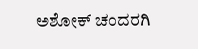ಅಶೋಕ್ ಚಂದರಗಿ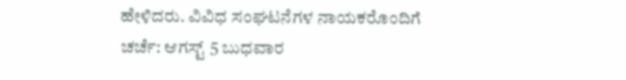ಹೇಳಿದರು. ವಿವಿಧ ಸಂಘಟನೆಗಳ ನಾಯಕರೊಂದಿಗೆ ಚರ್ಚೆ: ಆಗಸ್ಟ್ 5 ಬುಧವಾರ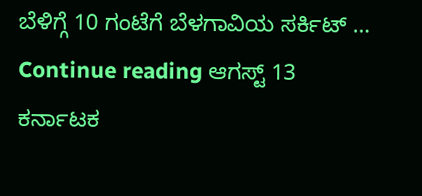ಬೆಳಿಗ್ಗೆ 10 ಗಂಟೆಗೆ ಬೆಳಗಾವಿಯ ಸರ್ಕಿಟ್ … Continue reading ಆಗಸ್ಟ್ 13 ಕರ್ನಾಟಕ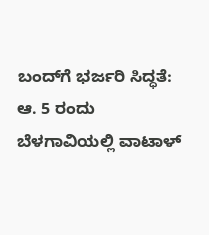ಬಂದ್‌ಗೆ ಭರ್ಜರಿ ಸಿದ್ಧತೆ: ಆ. 5 ರಂದು ಬೆಳಗಾವಿಯಲ್ಲಿ ವಾಟಾಳ್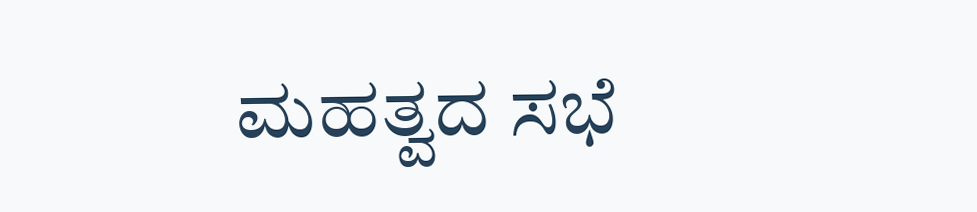ಮಹತ್ವದ ಸಭೆ